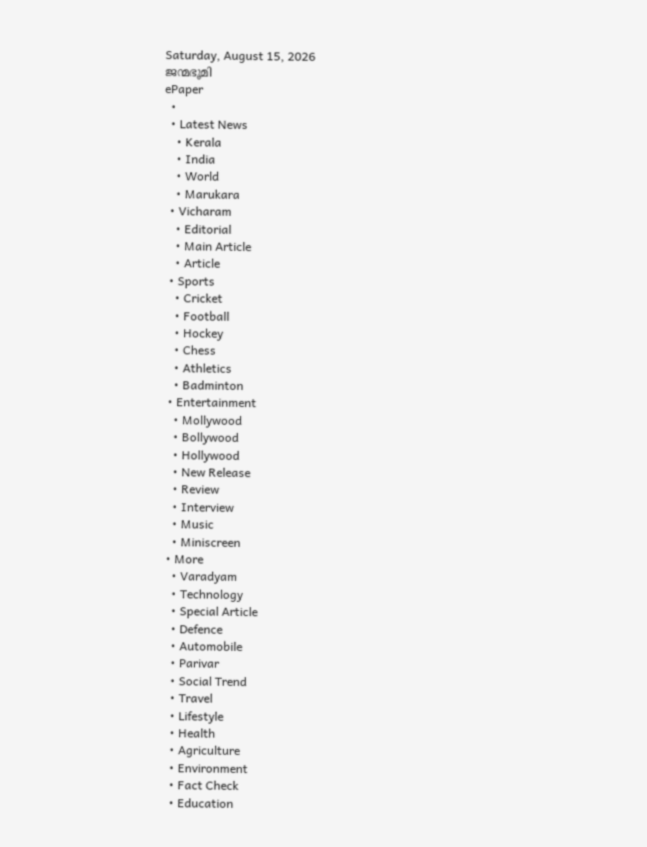Saturday, August 15, 2026
ജന്മഭൂമി
ePaper
  •
  • Latest News
    • Kerala
    • India
    • World
    • Marukara
  • Vicharam
    • Editorial
    • Main Article
    • Article
  • Sports
    • Cricket
    • Football
    • Hockey
    • Chess
    • Athletics
    • Badminton
  • Entertainment
    • Mollywood
    • Bollywood
    • Hollywood
    • New Release
    • Review
    • Interview
    • Music
    • Miniscreen
  • More
    • Varadyam
    • Technology
    • Special Article
    • Defence
    • Automobile
    • Parivar
    • Social Trend
    • Travel
    • Lifestyle
    • Health
    • Agriculture
    • Environment
    • Fact Check
    • Education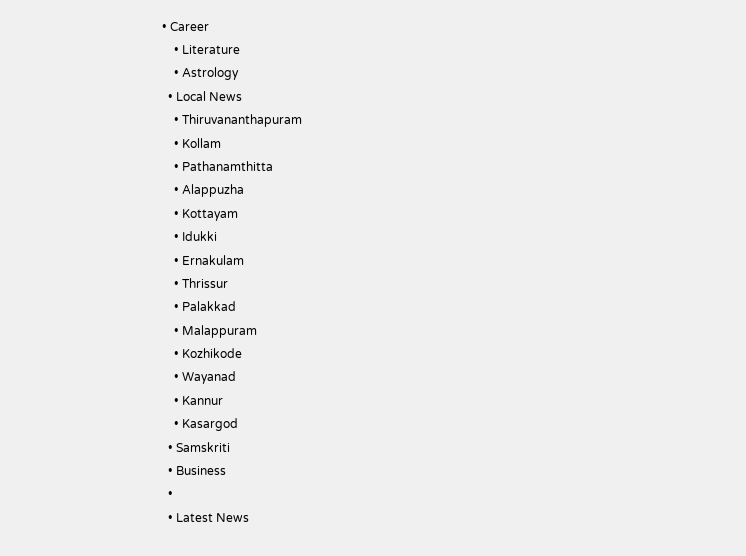• Career
    • Literature
    • Astrology
  • Local News
    • Thiruvananthapuram
    • Kollam
    • Pathanamthitta
    • Alappuzha
    • Kottayam
    • Idukki
    • Ernakulam
    • Thrissur
    • Palakkad
    • Malappuram
    • Kozhikode
    • Wayanad
    • Kannur
    • Kasargod
  • Samskriti
  • Business
  •
  • Latest News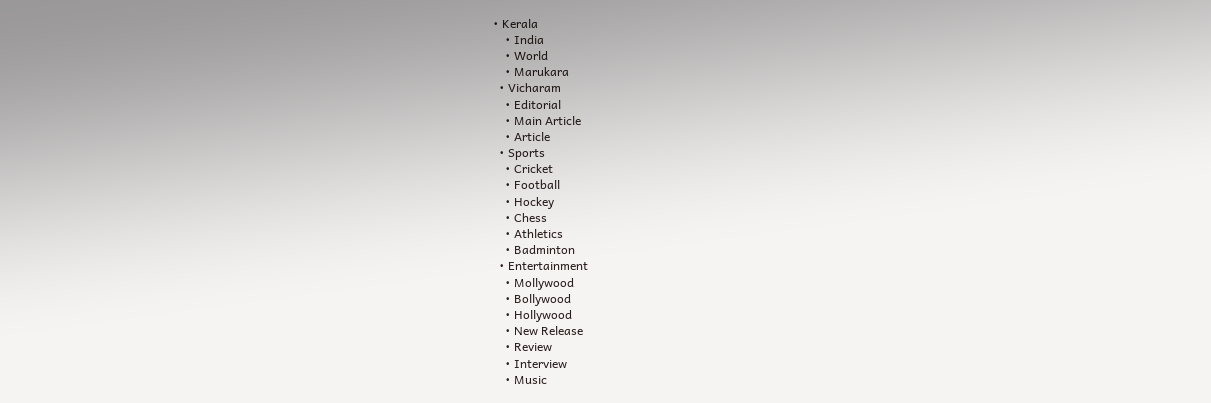• Kerala
    • India
    • World
    • Marukara
  • Vicharam
    • Editorial
    • Main Article
    • Article
  • Sports
    • Cricket
    • Football
    • Hockey
    • Chess
    • Athletics
    • Badminton
  • Entertainment
    • Mollywood
    • Bollywood
    • Hollywood
    • New Release
    • Review
    • Interview
    • Music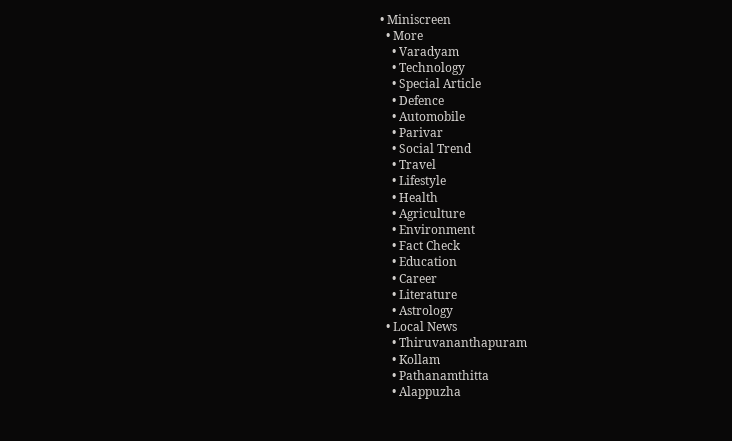• Miniscreen
  • More
    • Varadyam
    • Technology
    • Special Article
    • Defence
    • Automobile
    • Parivar
    • Social Trend
    • Travel
    • Lifestyle
    • Health
    • Agriculture
    • Environment
    • Fact Check
    • Education
    • Career
    • Literature
    • Astrology
  • Local News
    • Thiruvananthapuram
    • Kollam
    • Pathanamthitta
    • Alappuzha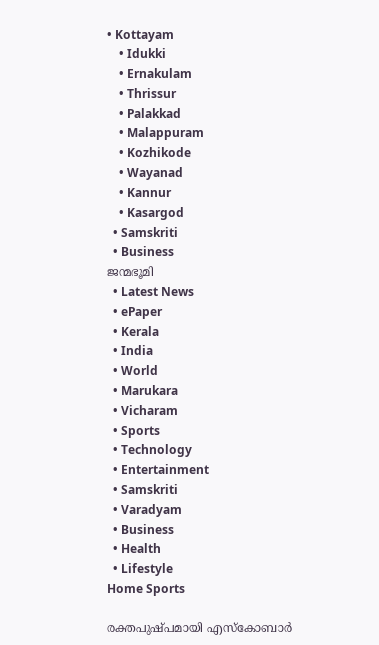• Kottayam
    • Idukki
    • Ernakulam
    • Thrissur
    • Palakkad
    • Malappuram
    • Kozhikode
    • Wayanad
    • Kannur
    • Kasargod
  • Samskriti
  • Business
ജന്മഭൂമി
  • Latest News
  • ePaper
  • Kerala
  • India
  • World
  • Marukara
  • Vicharam
  • Sports
  • Technology
  • Entertainment
  • Samskriti
  • Varadyam
  • Business
  • Health
  • Lifestyle
Home Sports

രക്തപുഷ്പമായി എസ്കോബാര്‍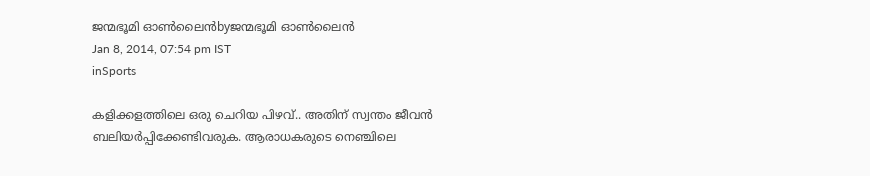ജന്മഭൂമി ഓണ്‍ലൈന്‍byജന്മഭൂമി ഓണ്‍ലൈന്‍
Jan 8, 2014, 07:54 pm IST
inSports

കളിക്കളത്തിലെ ഒരു ചെറിയ പിഴവ്‌.. അതിന്‌ സ്വന്തം ജീവന്‍ ബലിയര്‍പ്പിക്കേണ്ടിവരുക. ആരാധകരുടെ നെഞ്ചിലെ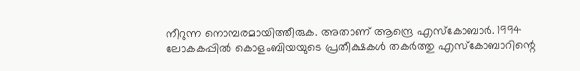നീറുന്ന നൊമ്പരമായിത്തീരുക. അതാണ്‌ ആന്ദ്രെ എസ്കോബാര്‍. 1994 ലോകകപ്പില്‍ കൊളംബിയയുടെ പ്രതീക്ഷകള്‍ തകര്‍ത്തു എസ്കോബാറിന്റെ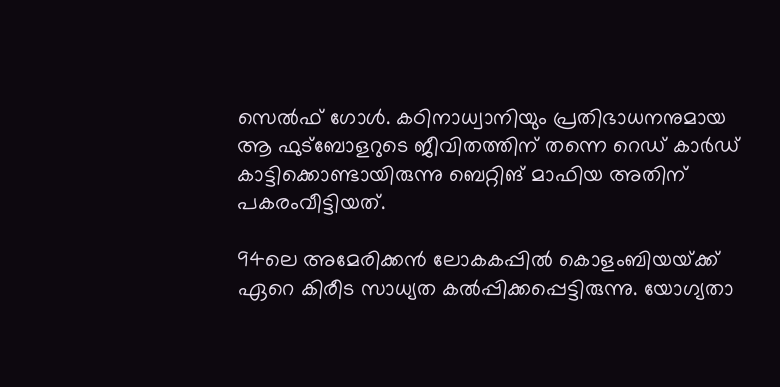സെല്‍ഫ്‌ ഗോള്‍. കഠിനാധ്വാനിയും പ്രതിഭാധനനുമായ ആ ഫുട്ബോളറുടെ ജീവിതത്തിന്‌ തന്നെ റെഡ്‌ കാര്‍ഡ്‌ കാട്ടിക്കൊണ്ടായിരുന്നു ബെറ്റിങ്‌ മാഫിയ അതിന്‌ പകരംവീട്ടിയത്‌.

94ലെ അമേരിക്കന്‍ ലോകകപ്പില്‍ കൊളംബിയയ്‌ക്ക്‌ ഏറെ കിരീട സാധ്യത കല്‍പ്പിക്കപ്പെട്ടിരുന്നു. യോഗ്യതാ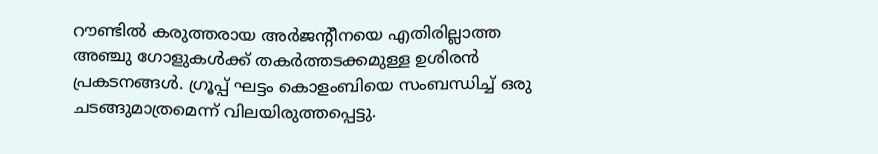റൗണ്ടില്‍ കരുത്തരായ അര്‍ജന്റീനയെ എതിരില്ലാത്ത അഞ്ചു ഗോളുകള്‍ക്ക്‌ തകര്‍ത്തടക്കമുള്ള ഉശിരന്‍ പ്രകടനങ്ങള്‍. ഗ്രൂപ്പ്‌ ഘട്ടം കൊളംബിയെ സംബന്ധിച്ച്‌ ഒരു ചടങ്ങുമാത്രമെന്ന്‌ വിലയിരുത്തപ്പെട്ടു.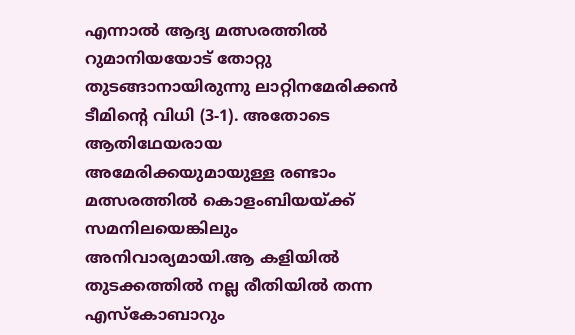എന്നാല്‍ ആദ്യ മത്സരത്തില്‍ റുമാനിയയോട്‌ തോറ്റു തുടങ്ങാനായിരുന്നു ലാറ്റിനമേരിക്കന്‍ ടീമിന്റെ വിധി (3-1). അതോടെ ആതിഥേയരായ അമേരിക്കയുമായുള്ള രണ്ടാം മത്സരത്തില്‍ കൊളംബിയയ്‌ക്ക്‌ സമനിലയെങ്കിലും അനിവാര്യമായി.ആ കളിയില്‍ തുടക്കത്തില്‍ നല്ല രീതിയില്‍ തന്ന എസ്കോബാറും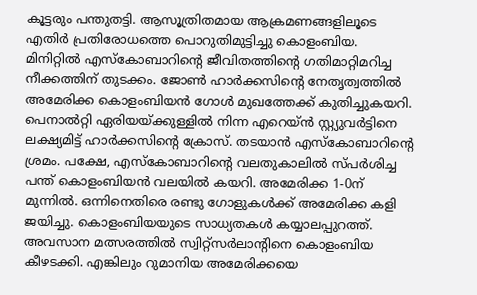കൂട്ടരും പന്തുതട്ടി. ആസൂത്രിതമായ ആക്രമണങ്ങളിലൂടെ എതിര്‍ പ്രതിരോധത്തെ പൊറുതിമുട്ടിച്ചു കൊളംബിയ. മിനിറ്റില്‍ എസ്കോബാറിന്റെ ജീവിതത്തിന്റെ ഗതിമാറ്റിമറിച്ച നീക്കത്തിന്‌ തുടക്കം. ജോണ്‍ ഹാര്‍ക്കസിന്റെ നേതൃത്വത്തില്‍ അമേരിക്ക കൊളംബിയന്‍ ഗോള്‍ മുഖത്തേക്ക്‌ കുതിച്ചുകയറി. പെനാല്‍റ്റി ഏരിയയ്‌ക്കുള്ളില്‍ നിന്ന എറെയ്ന്‍ സ്റ്റ്യുവര്‍ട്ടിനെ ലക്ഷ്യമിട്ട്‌ ഹാര്‍ക്കസിന്റെ ക്രോസ്‌. തടയാന്‍ എസ്കോബാറിന്റെ ശ്രമം. പക്ഷേ, എസ്കോബാറിന്റെ വലതുകാലില്‍ സ്പര്‍ശിച്ച പന്ത്‌ കൊളംബിയന്‍ വലയില്‍ കയറി. അമേരിക്ക 1-0ന്‌ മുന്നില്‍. ഒന്നിനെതിരെ രണ്ടു ഗോളുകള്‍ക്ക്‌ അമേരിക്ക കളി ജയിച്ചു. കൊളംബിയയുടെ സാധ്യതകള്‍ കയ്യാലപ്പുറത്ത്‌. അവസാന മത്സരത്തില്‍ സ്വിറ്റ്സര്‍ലാന്റിനെ കൊളംബിയ കീഴടക്കി. എങ്കിലും റുമാനിയ അമേരിക്കയെ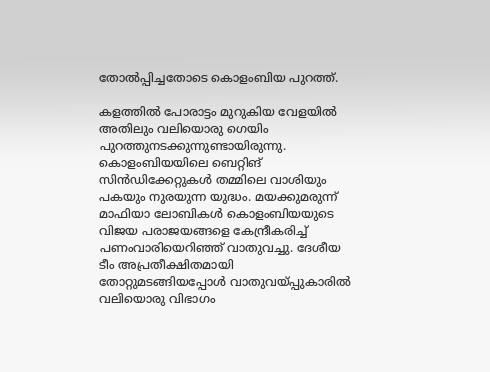തോല്‍പ്പിച്ചതോടെ കൊളംബിയ പുറത്ത്‌.

കളത്തില്‍ പോരാട്ടം മുറുകിയ വേളയില്‍ അതിലും വലിയൊരു ഗെയിം പുറത്തുനടക്കുന്നുണ്ടായിരുന്നു. കൊളംബിയയിലെ ബെറ്റിങ്‌ സിന്‍ഡിക്കേറ്റുകള്‍ തമ്മിലെ വാശിയും പകയും നുരയുന്ന യുദ്ധം. മയക്കുമരുന്ന്‌ മാഫിയാ ലോബികള്‍ കൊളംബിയയുടെ വിജയ പരാജയങ്ങളെ കേന്ദ്രീകരിച്ച്‌ പണംവാരിയെറിഞ്ഞ്‌ വാതുവച്ചു. ദേശീയ ടീം അപ്രതീക്ഷിതമായി തോറ്റുമടങ്ങിയപ്പോള്‍ വാതുവയ്‌പ്പുകാരില്‍ വലിയൊരു വിഭാഗം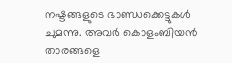നഷ്ടങ്ങളുടെ ഭാണ്ഡക്കെട്ടുകള്‍ ചുമന്നു. അവര്‍ കൊളംബിയന്‍ താരങ്ങളെ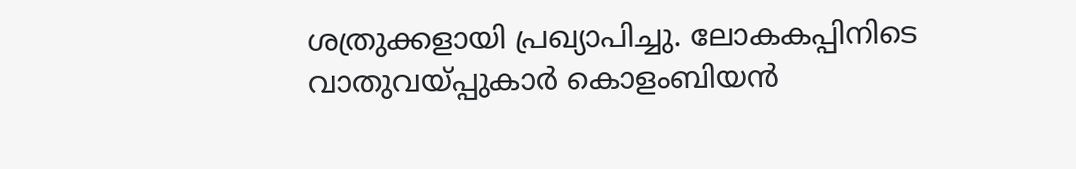ശത്രുക്കളായി പ്രഖ്യാപിച്ചു. ലോകകപ്പിനിടെ വാതുവയ്‌പ്പുകാര്‍ കൊളംബിയന്‍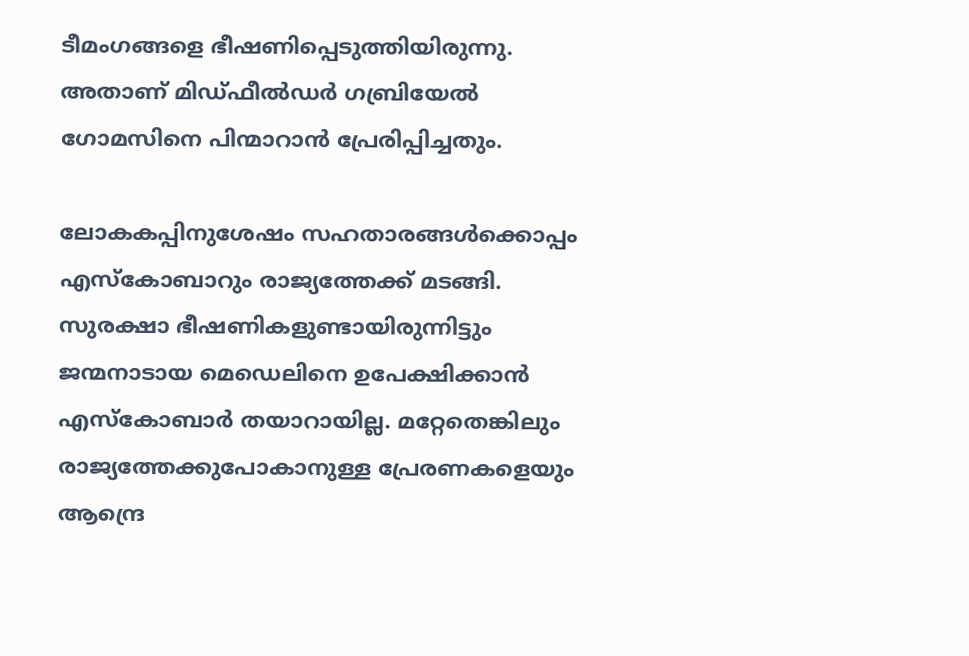ടീമംഗങ്ങളെ ഭീഷണിപ്പെടുത്തിയിരുന്നു. അതാണ്‌ മിഡ്ഫീല്‍ഡര്‍ ഗബ്രിയേല്‍ ഗോമസിനെ പിന്മാറാന്‍ പ്രേരിപ്പിച്ചതും.

ലോകകപ്പിനുശേഷം സഹതാരങ്ങള്‍ക്കൊപ്പം എസ്കോബാറും രാജ്യത്തേക്ക്‌ മടങ്ങി. സുരക്ഷാ ഭീഷണികളുണ്ടായിരുന്നിട്ടും ജന്മനാടായ മെഡെലിനെ ഉപേക്ഷിക്കാന്‍ എസ്കോബാര്‍ തയാറായില്ല. മറ്റേതെങ്കിലും രാജ്യത്തേക്കുപോകാനുള്ള പ്രേരണകളെയും ആന്ദ്രെ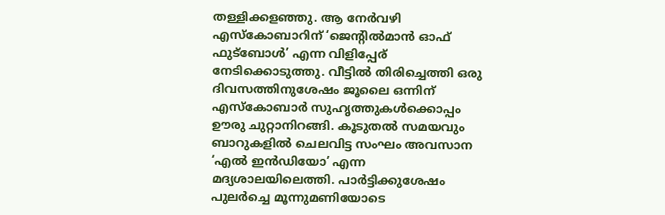തള്ളിക്കളഞ്ഞു. ആ നേര്‍വഴി എസ്കോബാറിന്‌ ‘ജെന്റില്‍മാന്‍ ഓഫ്‌ ഫുട്ബോള്‍’ എന്ന വിളിപ്പേര്‌ നേടിക്കൊടുത്തു. വീട്ടില്‍ തിരിച്ചെത്തി ഒരു ദിവസത്തിനുശേഷം ജൂലൈ ഒന്നിന്‌ എസ്കോബാര്‍ സുഹൃത്തുകള്‍ക്കൊപ്പം ഊരു ചുറ്റാനിറങ്ങി. കൂടുതല്‍ സമയവും ബാറുകളില്‍ ചെലവിട്ട സംഘം അവസാന ‘എല്‍ ഇന്‍ഡിയോ’ എന്ന മദ്യശാലയിലെത്തി. പാര്‍ട്ടിക്കുശേഷം പുലര്‍ച്ചെ മൂന്നുമണിയോടെ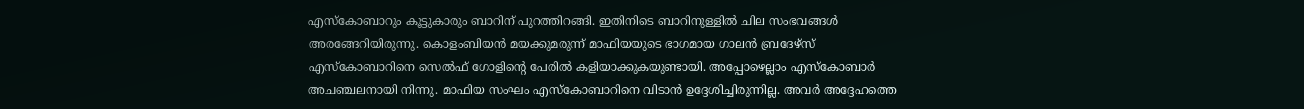എസ്കോബാറും കൂട്ടുകാരും ബാറിന്‌ പുറത്തിറങ്ങി. ഇതിനിടെ ബാറിനുള്ളില്‍ ചില സംഭവങ്ങള്‍ അരങ്ങേറിയിരുന്നു. കൊളംബിയന്‍ മയക്കുമരുന്ന്‌ മാഫിയയുടെ ഭാഗമായ ഗാലന്‍ ബ്രദേഴ്സ്‌ എസ്കോബാറിനെ സെല്‍ഫ്‌ ഗോളിന്റെ പേരില്‍ കളിയാക്കുകയുണ്ടായി. അപ്പോഴെല്ലാം എസ്കോബാര്‍ അചഞ്ചലനായി നിന്നു. മാഫിയ സംഘം എസ്കോബാറിനെ വിടാന്‍ ഉദ്ദേശിച്ചിരുന്നില്ല. അവര്‍ അദ്ദേഹത്തെ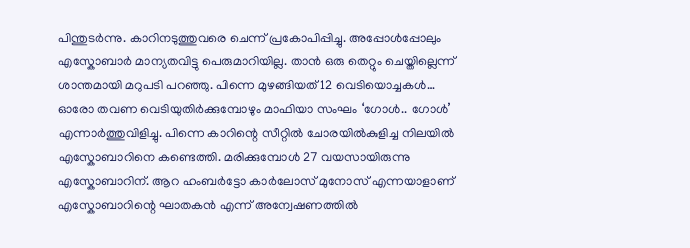പിന്തുടര്‍ന്നു. കാറിനടുത്തുവരെ ചെന്ന്‌ പ്രകോപിപ്പിച്ചു. അപ്പോള്‍പ്പോലും എസ്കോബാര്‍ മാന്യതവിട്ടു പെരുമാറിയില്ല. താന്‍ ഒരു തെറ്റും ചെയ്തില്ലെന്ന്‌ ശാന്തമായി മറുപടി പറഞ്ഞു. പിന്നെ മുഴങ്ങിയത്‌ 12 വെടിയൊച്ചകള്‍… ഓരോ തവണ വെടിയുതിര്‍ക്കുമ്പോഴും മാഫിയാ സംഘം ‘ഗോള്‍.. ഗോള്‍’ എന്നാര്‍ത്തുവിളിച്ചു. പിന്നെ കാറിന്റെ സീറ്റില്‍ ചോരയില്‍കുളിച്ച നിലയില്‍ എസ്കോബാറിനെ കണ്ടെത്തി. മരിക്കുമ്പോള്‍ 27 വയസായിരുന്നു എസ്കോബാറിന്‌. ആറ ഹംബര്‍ട്ടോ കാര്‍ലോസ്‌ മുനോസ്‌ എന്നയാളാണ്‌ എസ്കോബാറിന്റെ ഘാതകന്‍ എന്ന്‌ അന്വേഷണത്തില്‍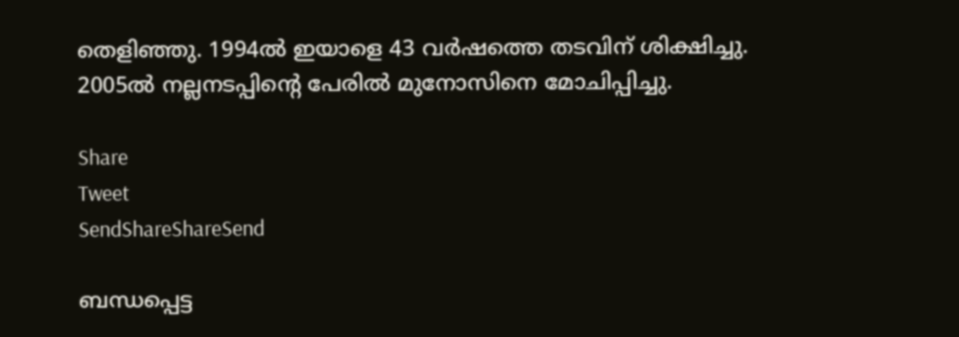തെളിഞ്ഞു. 1994ല്‍ ഇയാളെ 43 വര്‍ഷത്തെ തടവിന്‌ ശിക്ഷിച്ചു. 2005ല്‍ നല്ലനടപ്പിന്റെ പേരില്‍ മുനോസിനെ മോചിപ്പിച്ചു.

Share
Tweet
SendShareShareSend

ബന്ധപ്പെട്ട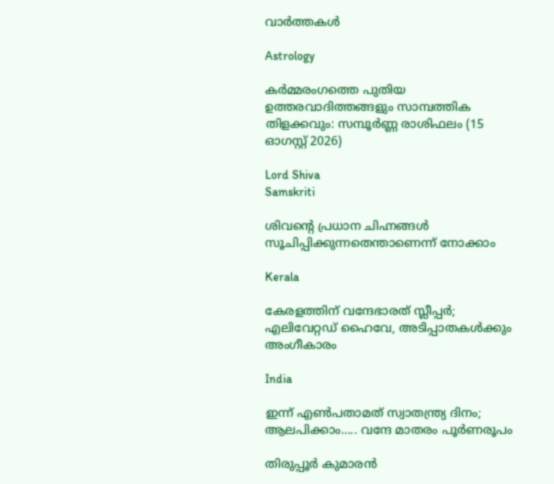വാര്‍ത്തകള്‍

Astrology

കർമ്മരംഗത്തെ പുതിയ ഉത്തരവാദിത്തങ്ങളും സാമ്പത്തിക തിളക്കവും: സമ്പൂർണ്ണ രാശിഫലം (15 ഓഗസ്റ്റ് 2026)

Lord Shiva
Samskriti

ശിവന്റെ പ്രധാന ചിഹ്നങ്ങൾ സൂചിപ്പിക്കുന്നതെന്താണെന്ന് നോക്കാം

Kerala

കേരളത്തിന് വന്ദേഭാരത് സ്ലീപ്പര്‍; എലിവേറ്റഡ് ഹൈവേ, അടിപ്പാതകള്‍ക്കും അംഗീകാരം

India

ഇന്ന് എണ്‍പതാമത് സ്വാതന്ത്ര്യ ദിനം; ആലപിക്കാം….. വന്ദേ മാതരം പൂര്‍ണരൂപം

തിരുപ്പൂര്‍ കുമാരന്‍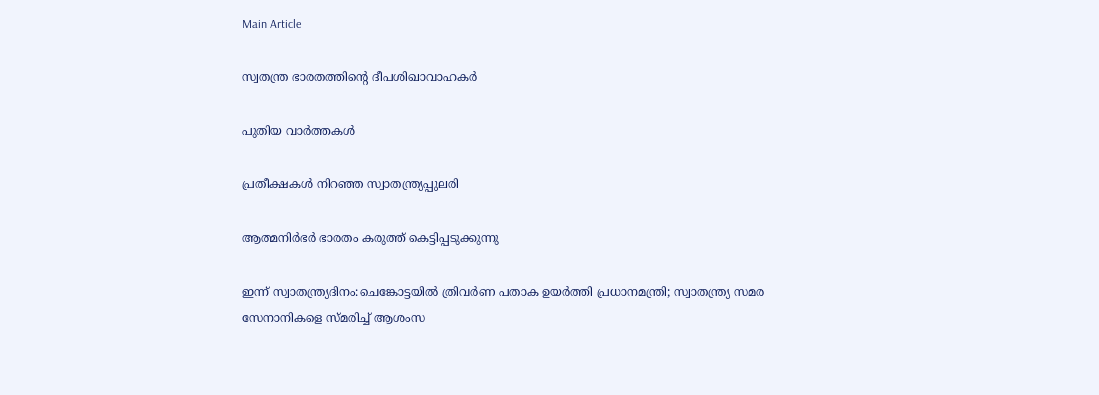Main Article

സ്വതന്ത്ര ഭാരതത്തിന്റെ ദീപശിഖാവാഹകര്‍

പുതിയ വാര്‍ത്തകള്‍

പ്രതീക്ഷകള്‍ നിറഞ്ഞ സ്വാതന്ത്ര്യപ്പുലരി

ആത്മനിര്‍ഭര്‍ ഭാരതം കരുത്ത് കെട്ടിപ്പടുക്കുന്നു

ഇന്ന് സ്വാതന്ത്ര്യദിനം:ചെങ്കോട്ടയിൽ ത്രിവർണ പതാക ഉയർത്തി പ്രധാനമന്ത്രി; സ്വാതന്ത്ര്യ സമര സേനാനികളെ സ്‌മരിച്ച് ആശംസ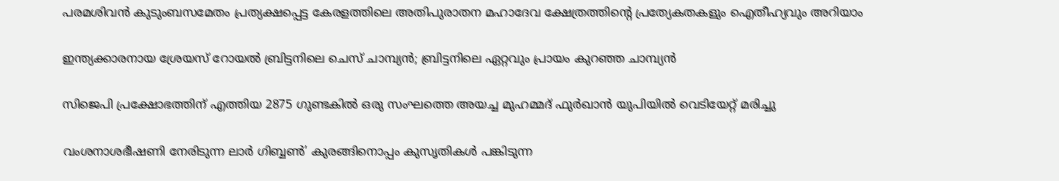പരമശിവൻ കുടുംബസമേതം പ്രത്യക്ഷപ്പെട്ട കേരളത്തിലെ അതിപുരാതന മഹാദേവ ക്ഷേത്രത്തിന്റെ പ്രത്യേകതകളും ഐതീഹ്യവും അറിയാം

ഇന്ത്യക്കാരനായ ശ്രേയസ് റോയല്‍ ബ്രിട്ടനിലെ ചെസ് ചാമ്പ്യന്‍; ബ്രിട്ടനിലെ ഏറ്റവും പ്രായം കുറഞ്ഞ ചാമ്പ്യന്‍

സിജെപി പ്രക്ഷോഭത്തിന് എത്തിയ 2875 ഗുണ്ടകില്‍ ഒരു സംഘത്തെ അയച്ച മുഹമ്മദ് ഫുര്‍ഖാന്‍ യുപിയില്‍ വെടിയേറ്റ് മരിച്ചു

വംശനാശഭീഷണി നേരിടുന്ന ലാര്‍ ഗിബ്ബണ്‍’ കുരങ്ങിനൊപ്പം കുസൃതികള്‍ പങ്കിടുന്ന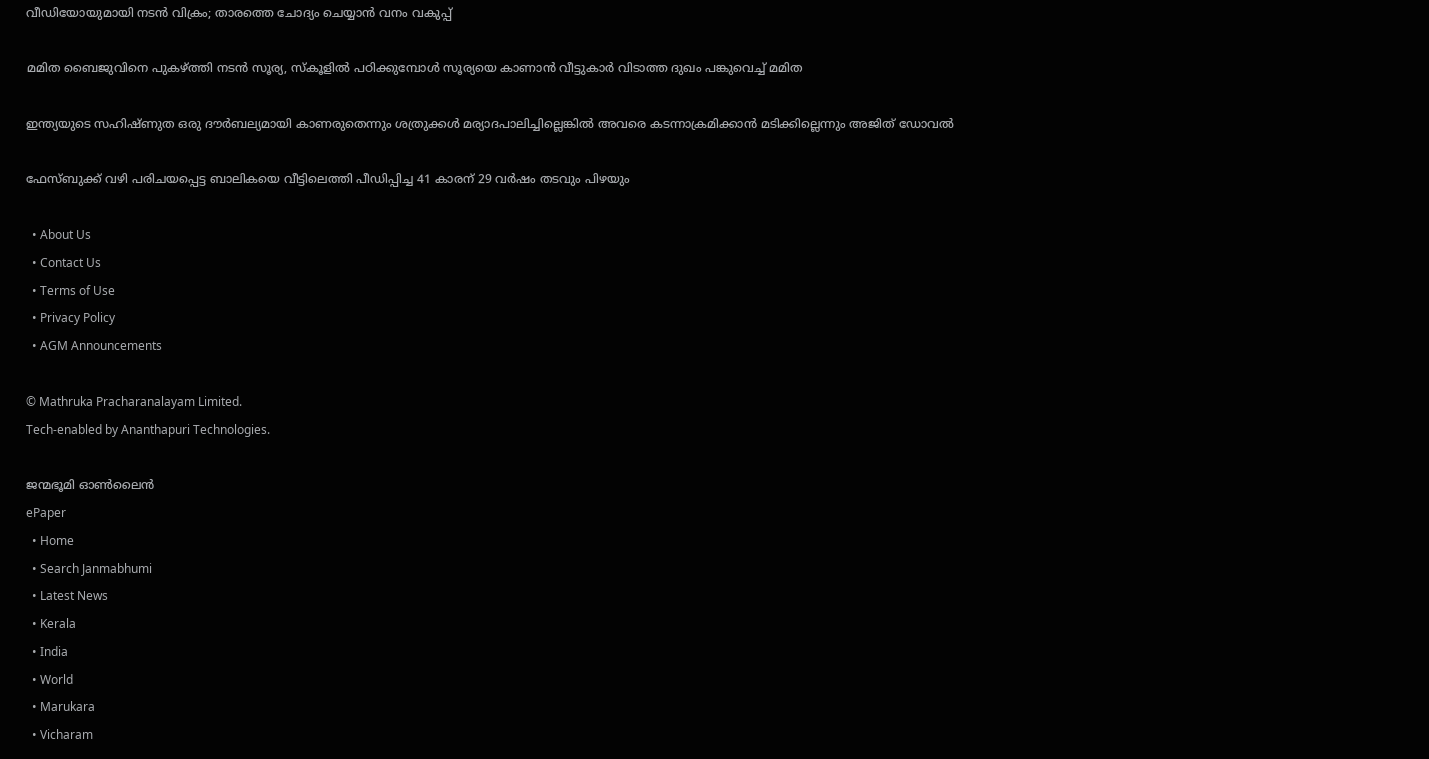വീഡിയോയുമായി നടന്‍ വിക്രം; താരത്തെ ചോദ്യം ചെയ്യാന്‍ വനം വകുപ്പ്

മമിത ബൈജുവിനെ പുകഴ്‌ത്തി നടന്‍ സൂര്യ, സ്കൂളില്‍ പഠിക്കുമ്പോള്‍ സൂര്യയെ കാണാന്‍ വീട്ടുകാര്‍ വിടാത്ത ദുഖം പങ്കുവെച്ച് മമിത

ഇന്ത്യയുടെ സഹിഷ്ണുത ഒരു ദൗര്‍ബല്യമായി കാണരുതെന്നും ശത്രുക്കള്‍ മര്യാദപാലിച്ചില്ലെങ്കില്‍ അവരെ കടന്നാക്രമിക്കാന്‍ മടിക്കില്ലെന്നും അജിത് ഡോവല്‍

ഫേസ്ബുക്ക് വഴി പരിചയപ്പെട്ട ബാലികയെ വീട്ടിലെത്തി പീഡിപ്പിച്ച 41 കാരന് 29 വര്‍ഷം തടവും പിഴയും

  • About Us
  • Contact Us
  • Terms of Use
  • Privacy Policy
  • AGM Announcements

© Mathruka Pracharanalayam Limited.
Tech-enabled by Ananthapuri Technologies.

ജന്മഭൂമി ഓണ്‍ലൈന്‍
ePaper
  • Home
  • Search Janmabhumi
  • Latest News
  • Kerala
  • India
  • World
  • Marukara
  • Vicharam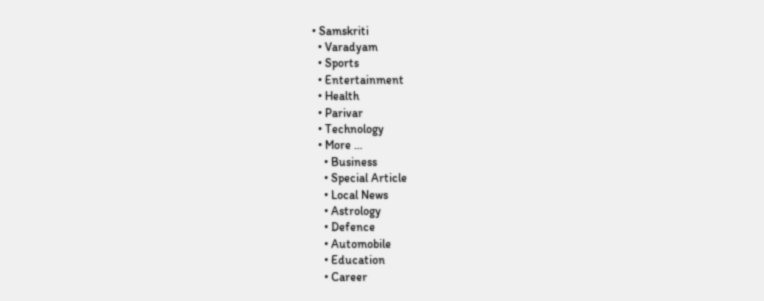• Samskriti
  • Varadyam
  • Sports
  • Entertainment
  • Health
  • Parivar
  • Technology
  • More …
    • Business
    • Special Article
    • Local News
    • Astrology
    • Defence
    • Automobile
    • Education
    • Career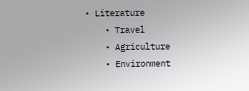• Literature
    • Travel
    • Agriculture
    • Environment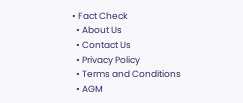• Fact Check
  • About Us
  • Contact Us
  • Privacy Policy
  • Terms and Conditions
  • AGM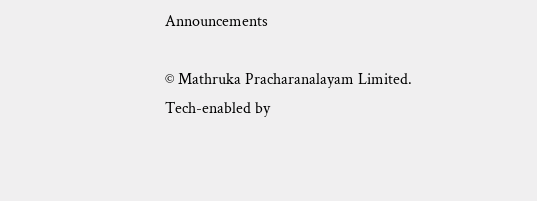Announcements

© Mathruka Pracharanalayam Limited.
Tech-enabled by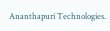Ananthapuri Technologies.